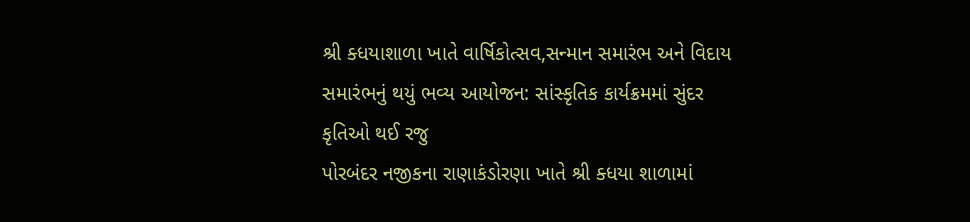શ્રી ક્ધયાશાળા ખાતે વાર્ષિકોત્સવ,સન્માન સમારંભ અને વિદાય સમારંભનું થયું ભવ્ય આયોજન: સાંસ્કૃતિક કાર્યક્રમમાં સુંદર કૃતિઓ થઈ રજુ
પોરબંદર નજીકના રાણાકંડોરણા ખાતે શ્રી ક્ધયા શાળામાં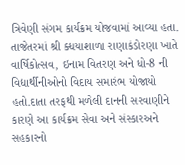ત્રિવેણી સંગમ કાર્યક્રમ યોજવામાં આવ્યા હતા.
તાજેતરમાં શ્રી ક્ધયાશાળા રાણાકંડોરણા ખાતે વાર્ષિકોત્સવ, ઇનામ વિતરણ અને ધો-8 ની વિદ્યાર્થીનીઓનો વિદાય સમારંભ યોજાયો હતો.દાતા તરફથી મળેલી દાનની સરવાણીને કારણે આ કાર્યક્રમ સેવા અને સંસ્કારઅને સહકારનો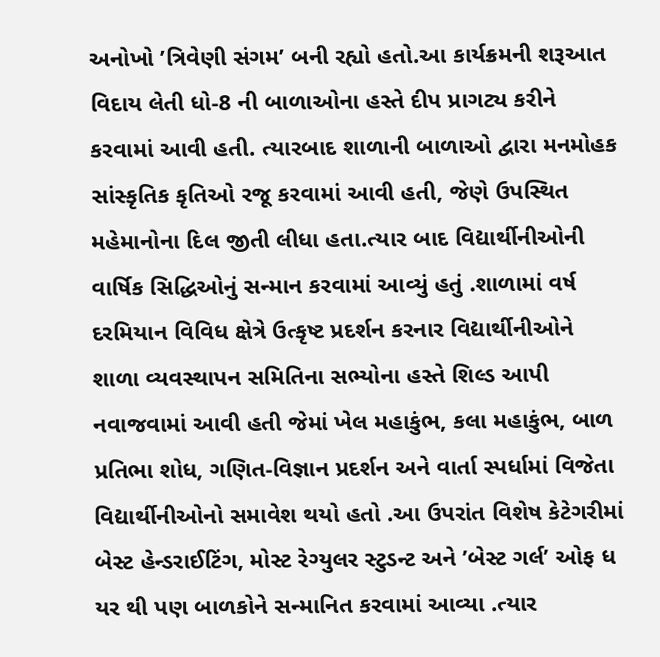અનોખો ’ત્રિવેણી સંગમ’ બની રહ્યો હતો.આ કાર્યક્રમની શરૂઆત વિદાય લેતી ધો-8 ની બાળાઓના હસ્તે દીપ પ્રાગટ્ય કરીને કરવામાં આવી હતી. ત્યારબાદ શાળાની બાળાઓ દ્વારા મનમોહક સાંસ્કૃતિક કૃતિઓ રજૂ કરવામાં આવી હતી, જેણે ઉપસ્થિત મહેમાનોના દિલ જીતી લીધા હતા.ત્યાર બાદ વિદ્યાર્થીનીઓની વાર્ષિક સિદ્ધિઓનું સન્માન કરવામાં આવ્યું હતું .શાળામાં વર્ષ દરમિયાન વિવિધ ક્ષેત્રે ઉત્કૃષ્ટ પ્રદર્શન કરનાર વિદ્યાર્થીનીઓને શાળા વ્યવસ્થાપન સમિતિના સભ્યોના હસ્તે શિલ્ડ આપી નવાજવામાં આવી હતી જેમાં ખેલ મહાકુંભ, કલા મહાકુંભ, બાળ પ્રતિભા શોધ, ગણિત-વિજ્ઞાન પ્રદર્શન અને વાર્તા સ્પર્ધામાં વિજેતા વિદ્યાર્થીનીઓનો સમાવેશ થયો હતો .આ ઉપરાંત વિશેષ કેટેગરીમાં બેસ્ટ હેન્ડરાઈટિંગ, મોસ્ટ રેગ્યુલર સ્ટુડન્ટ અને ’બેસ્ટ ગર્લ’ ઓફ ધ યર થી પણ બાળકોને સન્માનિત કરવામાં આવ્યા .ત્યાર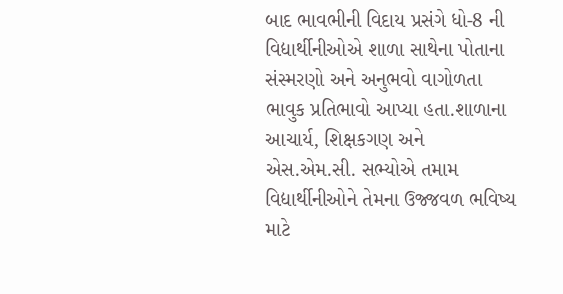બાદ ભાવભીની વિદાય પ્રસંગે ધો-8 ની વિદ્યાર્થીનીઓએ શાળા સાથેના પોતાના સંસ્મરણો અને અનુભવો વાગોળતા ભાવુક પ્રતિભાવો આપ્યા હતા.શાળાના આચાર્ય, શિક્ષકગણ અને એસ.એમ.સી. સભ્યોએ તમામ વિદ્યાર્થીનીઓને તેમના ઉજ્જવળ ભવિષ્ય માટે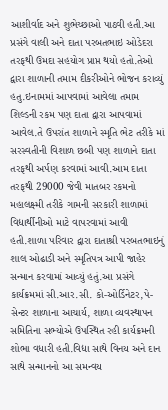આશીર્વાદ અને શુભેચ્છાઓ પાઠવી હતી.આ પ્રસંગે વાલી અને દાતા પરબતભાઇ ઓડેદરા તરફથી ઉમદા સહયોગ પ્રાપ્ત થયો હતો.તેઓ દ્વારા શાળાની તમામ દીકરીઓને ભોજન કરાવ્યું હતુ.ઇનામમાં આપવામાં આવેલા તમામ શિલ્ડની રકમ પણ દાતા દ્વારા આપવામાં આવેલ.તે ઉપરાંત શાળાને સ્મૃતિ ભેટ તરીકે માં સરસ્વતીની વિશાળ છબી પણ શાળાને દાતા તરફથી અર્પણ કરવામાં આવી.આમ દાતા તરફથી 29000 જેવી માતબર રકમનો મહાલક્ષ્મી તરીકે ગામની સરકારી શાળામાં વિદ્યાર્થીનીઓ માટે વાપરવામાં આવી હતી.શાળા પરિવાર દ્વારા દાતાશ્રી પરબતભાઇનું શાલ ઓઢાડી અને સ્મૃતિપત્ર આપી જાહેર સન્માન કરવામાં આવ્યું હતું.આ પ્રસંગે કાર્યક્રમમાં સી.આર.સી. કો-ઓર્ડિનેટર,પે-સેન્ટર શાળાના આચાર્ય, શાળા વ્યવસ્થાપન સમિતિના સભ્યોએ ઉપસ્થિત રહી કાર્યક્રમની શોભા વધારી હતી.વિદ્યા સાથે વિનય અને દાન સાથે સન્માનનો આ સમન્વય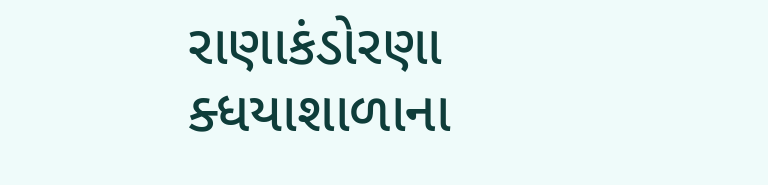રાણાકંડોરણા ક્ધયાશાળાના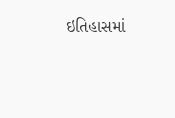ઇતિહાસમાં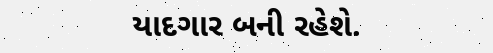યાદગાર બની રહેશે.